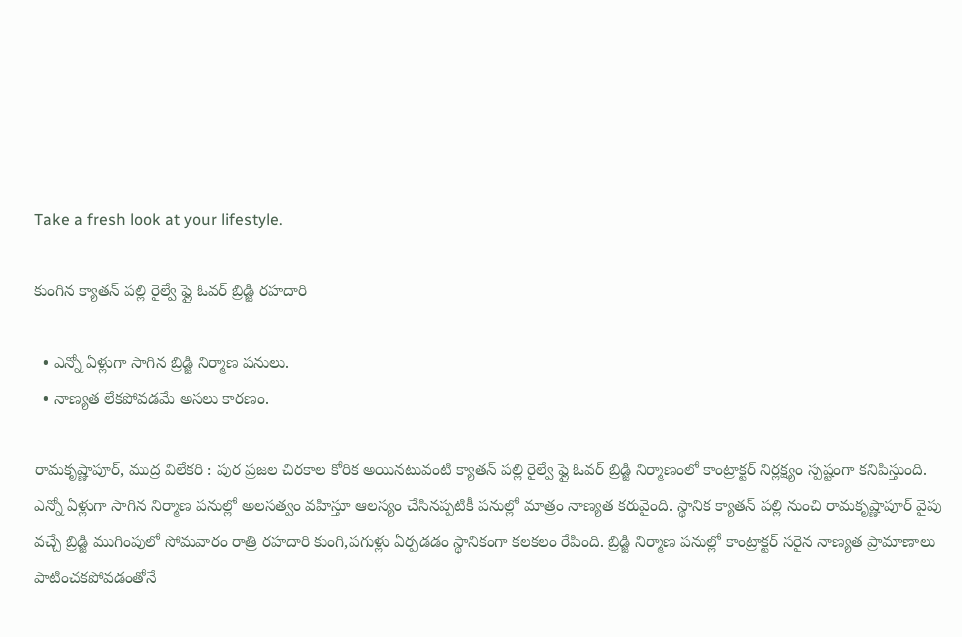Take a fresh look at your lifestyle.

కుంగిన క్యాతన్ పల్లి రైల్వే ఫ్లై ఓవర్ బ్రిడ్జి రహదారి

  • ఎన్నో ఏళ్లుగా సాగిన బ్రిడ్జి నిర్మాణ పనులు.
  • నాణ్యత లేకపోవడమే అసలు కారణం.

రామకృష్ణాపూర్, ముద్ర విలేకరి : పుర ప్రజల చిరకాల కోరిక అయినటువంటి క్యాతన్ పల్లి రైల్వే ఫ్లై ఓవర్ బ్రిడ్జి నిర్మాణంలో కాంట్రాక్టర్ నిర్లక్ష్యం స్పష్టంగా కనిపిస్తుంది. ఎన్నో ఏళ్లుగా సాగిన నిర్మాణ పనుల్లో అలసత్వం వహిస్తూ ఆలస్యం చేసినప్పటికీ పనుల్లో మాత్రం నాణ్యత కరువైంది. స్థానిక క్యాతన్ పల్లి నుంచి రామకృష్ణాపూర్ వైపు వచ్చే బ్రిడ్జి ముగింపులో సోమవారం రాత్రి రహదారి కుంగి,పగుళ్లు ఏర్పడడం స్థానికంగా కలకలం రేపింది. బ్రిడ్జి నిర్మాణ పనుల్లో కాంట్రాక్టర్ సరైన నాణ్యత ప్రామాణాలు పాటించకపోవడంతోనే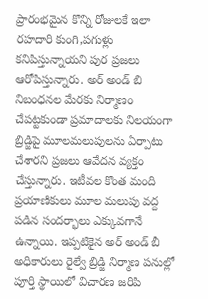ప్రారంభమైన కొన్ని రోజులకే ఇలా రహదారి కుంగి,పగుళ్లు కనిపిస్తున్నాయని పుర ప్రజలు ఆరోపిస్తున్నారు. అర్ అండ్ బి నిబంధనల మేరకు నిర్మాణం చేపట్టకుండా ప్రమాదాలకు నిలయంగా బ్రిడ్జిపై మూలమలుపులను ఏర్పాటు చేశారని ప్రజలు ఆవేదన వ్యక్తం చేస్తున్నారు. ఇటీవల కొంత మంది ప్రయాణికులు మూల మలుపు వద్ద పడిన సందర్భాలు ఎక్కువగానే ఉన్నాయి. ఇప్పటికైన అర్ అండ్ బీ అధికారులు రైల్వే బ్రిడ్జి నిర్మాణ పనుల్లో పూర్తి స్థాయిలో విచారణ జరిపి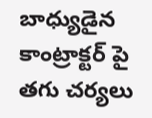బాధ్యుడైన కాంట్రాక్టర్ పై తగు చర్యలు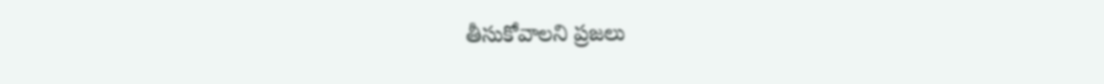తీసుకోవాలని ప్రజలు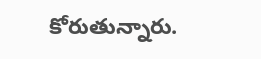కోరుతున్నారు.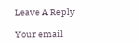Leave A Reply

Your email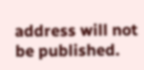address will not be published.